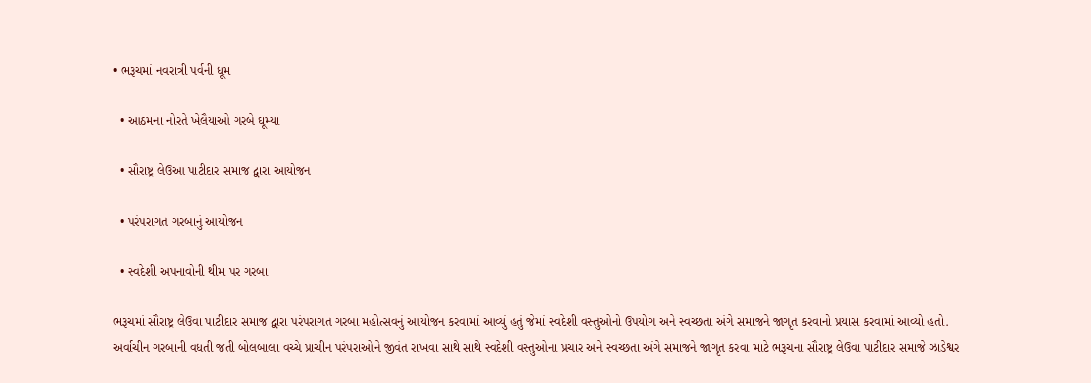• ભરૂચમાં નવરાત્રી પર્વની ધૂમ

  • આઠમના નોરતે ખેલૈયાઓ ગરબે ઘૂમ્યા

  • સૌરાષ્ટ્ર લેઉઆ પાટીદાર સમાજ દ્વારા આયોજન

  • પરંપરાગત ગરબાનું આયોજન

  • સ્વદેશી અપનાવોની થીમ પર ગરબા

ભરૂચમાં સૌરાષ્ટ્ર લેઉવા પાટીદાર સમાજ દ્વારા પરંપરાગત ગરબા મહોત્સવનું આયોજન કરવામાં આવ્યું હતું જેમાં સ્વદેશી વસ્તુઓનો ઉપયોગ અને સ્વચ્છતા અંગે સમાજને જાગૃત કરવાનો પ્રયાસ કરવામાં આવ્યો હતો.
અર્વાચીન ગરબાની વધતી જતી બોલબાલા વચ્ચે પ્રાચીન પરંપરાઓને જીવંત રાખવા સાથે સાથે સ્વદેશી વસ્તુઓના પ્રચાર અને સ્વચ્છતા અંગે સમાજને જાગૃત કરવા માટે ભરૂચના સૌરાષ્ટ્ર લેઉવા પાટીદાર સમાજે ઝાડેશ્વર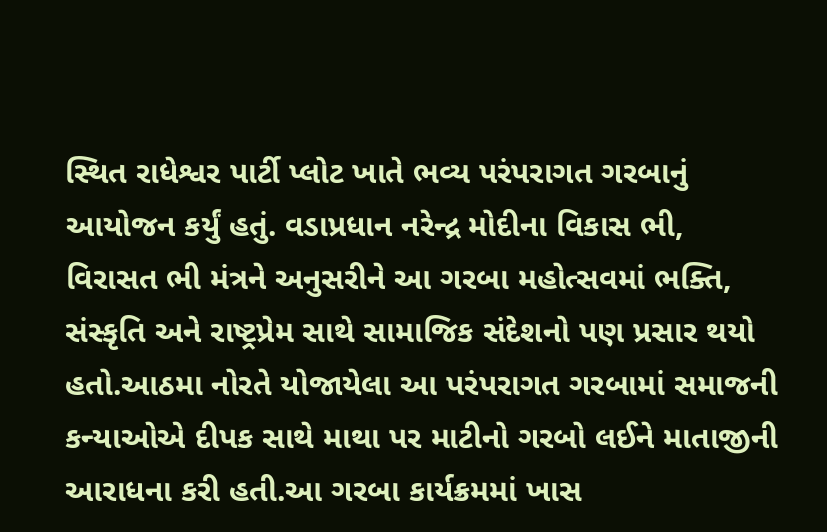સ્થિત રાધેશ્વર પાર્ટી પ્લોટ ખાતે ભવ્ય પરંપરાગત ગરબાનું આયોજન કર્યું હતું. વડાપ્રધાન નરેન્દ્ર મોદીના વિકાસ ભી, વિરાસત ભી મંત્રને અનુસરીને આ ગરબા મહોત્સવમાં ભક્તિ, સંસ્કૃતિ અને રાષ્ટ્રપ્રેમ સાથે સામાજિક સંદેશનો પણ પ્રસાર થયો હતો.આઠમા નોરતે યોજાયેલા આ પરંપરાગત ગરબામાં સમાજની કન્યાઓએ દીપક સાથે માથા પર માટીનો ગરબો લઈને માતાજીની આરાધના કરી હતી.આ ગરબા કાર્યક્રમમાં ખાસ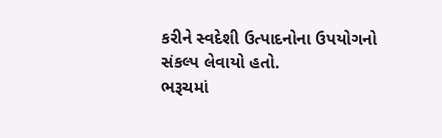કરીને સ્વદેશી ઉત્પાદનોના ઉપયોગનો સંકલ્પ લેવાયો હતો.
ભરૂચમાં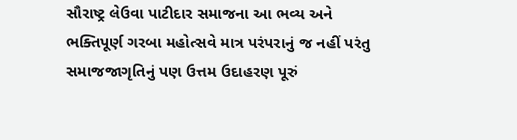સૌરાષ્ટ્ર લેઉવા પાટીદાર સમાજના આ ભવ્ય અને ભક્તિપૂર્ણ ગરબા મહોત્સવે માત્ર પરંપરાનું જ નહીં પરંતુ સમાજજાગૃતિનું પણ ઉત્તમ ઉદાહરણ પૂરું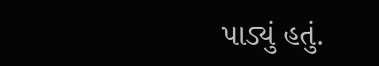પાડ્યું હતું.